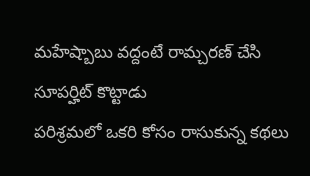మహేష్బాబు వద్దంటే రామ్చరణ్ చేసి సూపర్హిట్ కొట్టాడు
పరిశ్రమలో ఒకరి కోసం రాసుకున్న కథలు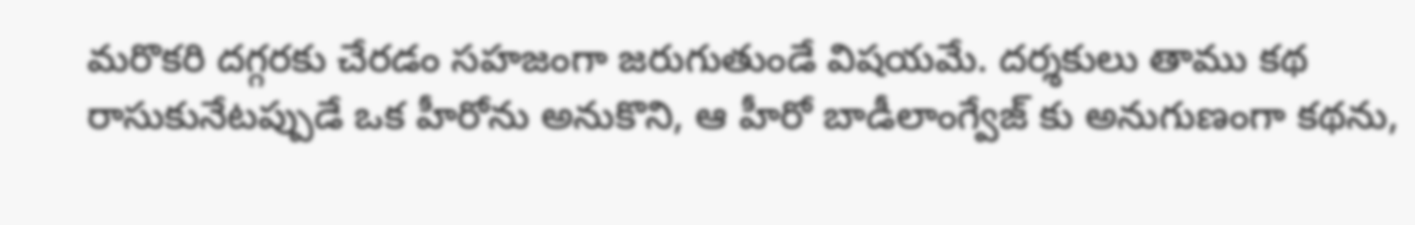మరొకరి దగ్గరకు చేరడం సహజంగా జరుగుతుండే విషయమే. దర్శకులు తాము కథ రాసుకునేటప్పుడే ఒక హీరోను అనుకొని, ఆ హీరో బాడీలాంగ్వేజ్ కు అనుగుణంగా కథను,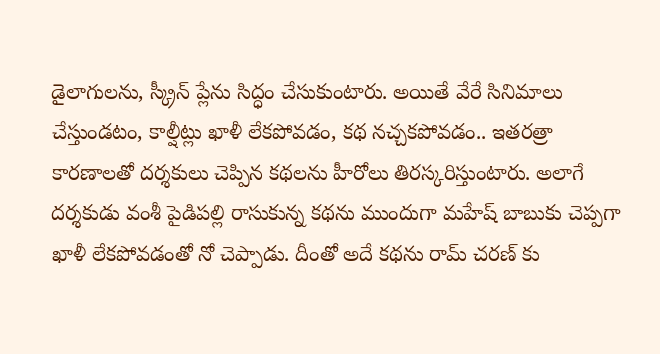డైలాగులను, స్క్రీన్ ప్లేను సిద్ధం చేసుకుంటారు. అయితే వేరే సినిమాలు చేస్తుండటం, కాల్షీట్లు ఖాళీ లేకపోవడం, కథ నచ్చకపోవడం.. ఇతరత్రా కారణాలతో దర్శకులు చెప్పిన కథలను హీరోలు తిరస్కరిస్తుంటారు. అలాగే దర్శకుడు వంశీ పైడిపల్లి రాసుకున్న కథను ముందుగా మహేష్ బాబుకు చెప్పగా ఖాళీ లేకపోవడంతో నో చెప్పాడు. దీంతో అదే కథను రామ్ చరణ్ కు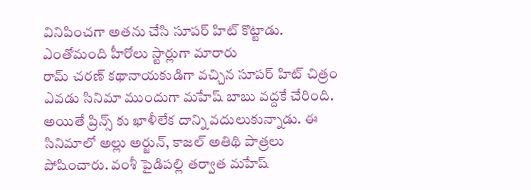వినిపించగా అతను చేసి సూపర్ హిట్ కొట్టాడు.
ఎంతోమంది హీరోలు స్టార్లుగా మారారు
రామ్ చరణ్ కథానాయకుడిగా వచ్చిన సూపర్ హిట్ చిత్రం ఎవడు సినిమా ముందుగా మహేష్ బాబు వద్దకే చేరింది. అయితే ప్రిన్స్ కు ఖాళీలేక దాన్ని వదులుకున్నాడు. ఈ సినిమాలో అల్లు అర్జున్, కాజల్ అతిథి పాత్రలు పోషించారు. వంశీ పైడిపల్లి తర్వాత మహేష్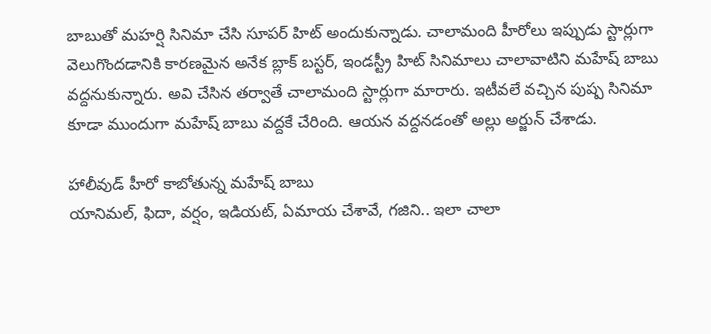బాబుతో మహర్షి సినిమా చేసి సూపర్ హిట్ అందుకున్నాడు. చాలామంది హీరోలు ఇప్పుడు స్టార్లుగా వెలుగొందడానికి కారణమైన అనేక బ్లాక్ బస్టర్, ఇండస్ట్రీ హిట్ సినిమాలు చాలావాటిని మహేష్ బాబు వద్దనుకున్నారు. అవి చేసిన తర్వాతే చాలామంది స్టార్లుగా మారారు. ఇటీవలే వచ్చిన పుష్ప సినిమా కూడా ముందుగా మహేష్ బాబు వద్దకే చేరింది. ఆయన వద్దనడంతో అల్లు అర్జున్ చేశాడు.

హాలీవుడ్ హీరో కాబోతున్న మహేష్ బాబు
యానిమల్, ఫిదా, వర్షం, ఇడియట్, ఏమాయ చేశావే, గజిని.. ఇలా చాలా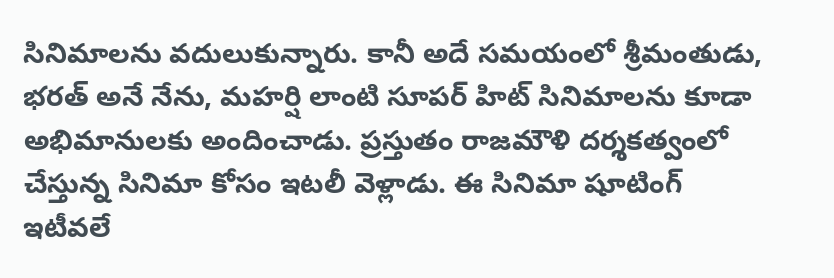సినిమాలను వదులుకున్నారు. కానీ అదే సమయంలో శ్రీమంతుడు, భరత్ అనే నేను, మహర్షి లాంటి సూపర్ హిట్ సినిమాలను కూడా అభిమానులకు అందించాడు. ప్రస్తుతం రాజమౌళి దర్శకత్వంలో చేస్తున్న సినిమా కోసం ఇటలీ వెళ్లాడు. ఈ సినిమా షూటింగ్ ఇటీవలే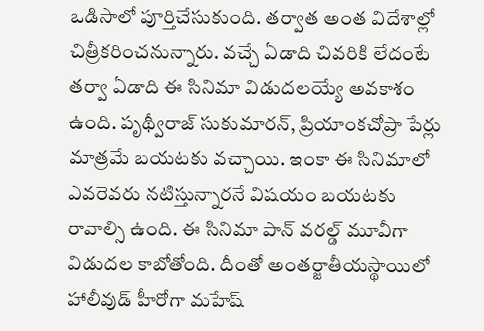ఒడిసాలో పూర్తిచేసుకుంది. తర్వాత అంత విదేశాల్లో చిత్రీకరించనున్నారు. వచ్చే ఏడాది చివరికి లేదంటే తర్వా ఏడాది ఈ సినిమా విడుదలయ్యే అవకాశం ఉంది. పృథ్వీరాజ్ సుకుమారన్, ప్రియాంకచోప్రా పేర్లు మాత్రమే బయటకు వచ్చాయి. ఇంకా ఈ సినిమాలో ఎవరెవరు నటిస్తున్నారనే విషయం బయటకు రావాల్సి ఉంది. ఈ సినిమా పాన్ వరల్డ్ మూవీగా విడుదల కాబోతోంది. దీంతో అంతర్జాతీయస్థాయిలో హాలీవుడ్ హీరోగా మహేష్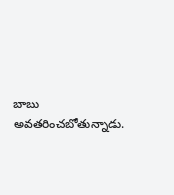బాబు అవతరించబోతున్నాడు.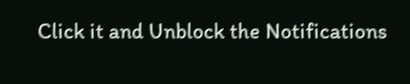Click it and Unblock the Notifications